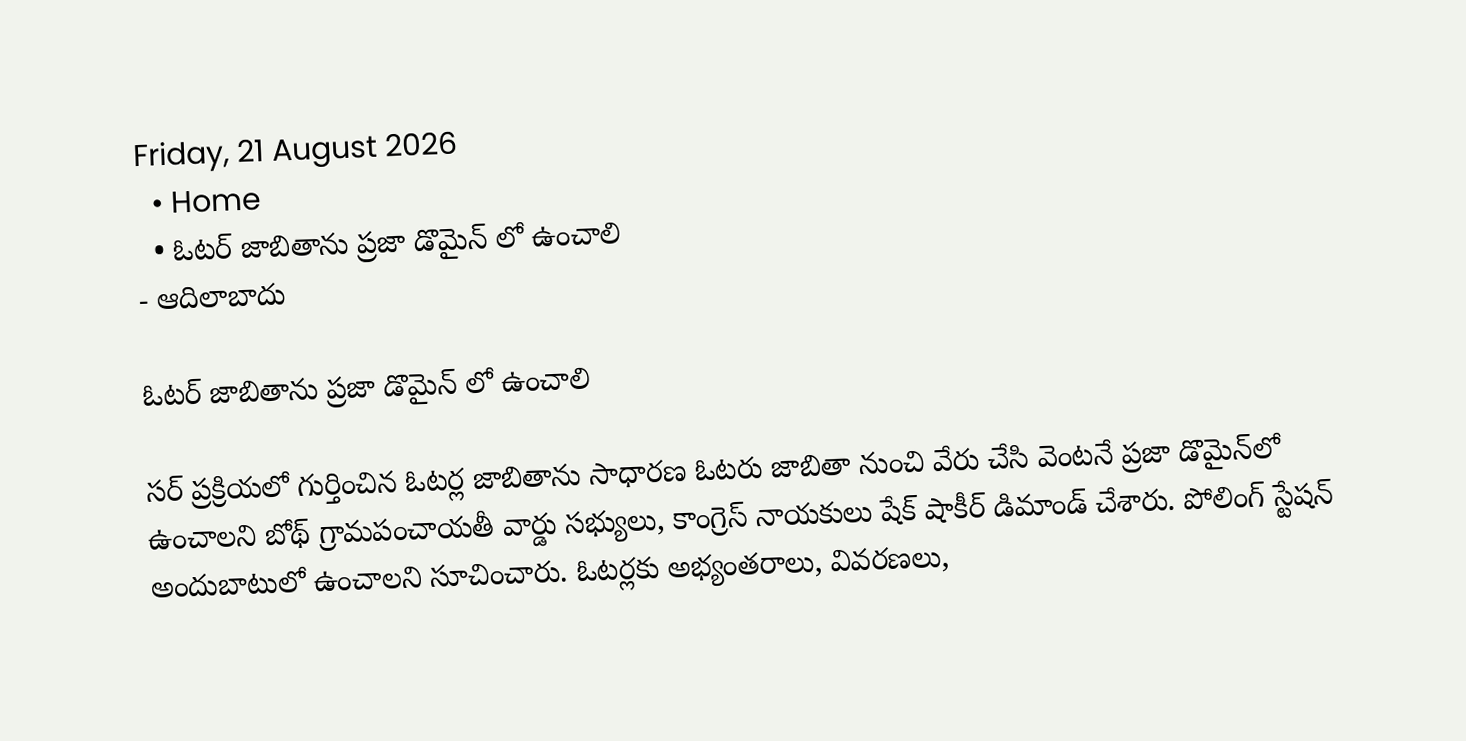Friday, 21 August 2026
  • Home
  • ఓటర్ జాబితాను ప్రజా డొమైన్ లో ఉంచాలి
- ఆదిలాబాదు

ఓటర్ జాబితాను ప్రజా డొమైన్ లో ఉంచాలి

సర్ ప్రక్రియలో గుర్తించిన ఓటర్ల జాబితాను సాధారణ ఓటరు జాబితా నుంచి వేరు చేసి వెంటనే ప్రజా డొమైన్‌లో ఉంచాలని బోథ్ గ్రామపంచాయతీ వార్డు సభ్యులు, కాంగ్రెస్ నాయకులు షేక్ షాకీర్ డిమాండ్ చేశారు. పోలింగ్ స్టేషన్ అందుబాటులో ఉంచాలని సూచించారు. ఓటర్లకు అభ్యంతరాలు, వివరణలు,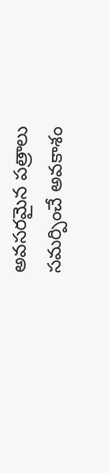అవసరమైన పత్రాలు సమర్పించే అవకాశం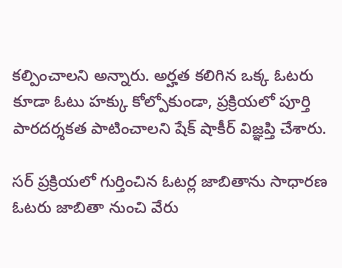కల్పించాలని అన్నారు. అర్హత కలిగిన ఒక్క ఓటరు కూడా ఓటు హక్కు కోల్పోకుండా, ప్రక్రియలో పూర్తి పారదర్శకత పాటించాలని షేక్ షాకీర్ విజ్ఞప్తి చేశారు.

సర్ ప్రక్రియలో గుర్తించిన ఓటర్ల జాబితాను సాధారణ ఓటరు జాబితా నుంచి వేరు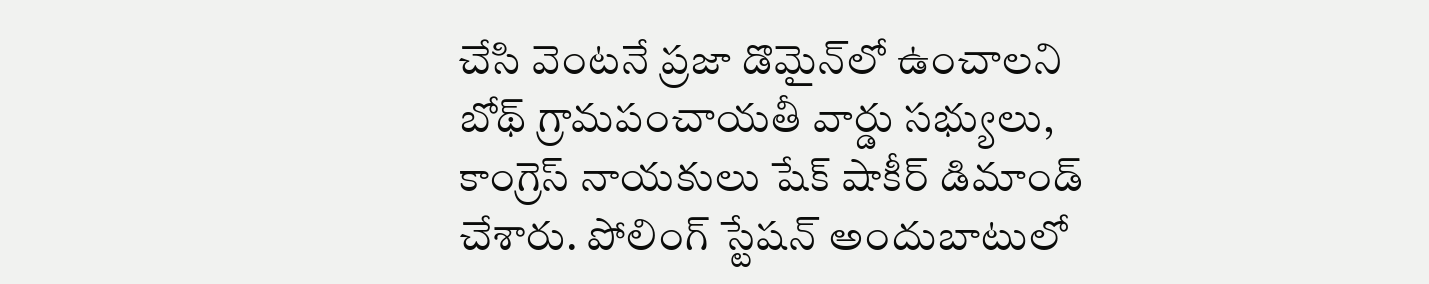చేసి వెంటనే ప్రజా డొమైన్‌లో ఉంచాలని బోథ్ గ్రామపంచాయతీ వార్డు సభ్యులు, కాంగ్రెస్ నాయకులు షేక్ షాకీర్ డిమాండ్ చేశారు. పోలింగ్ స్టేషన్ అందుబాటులో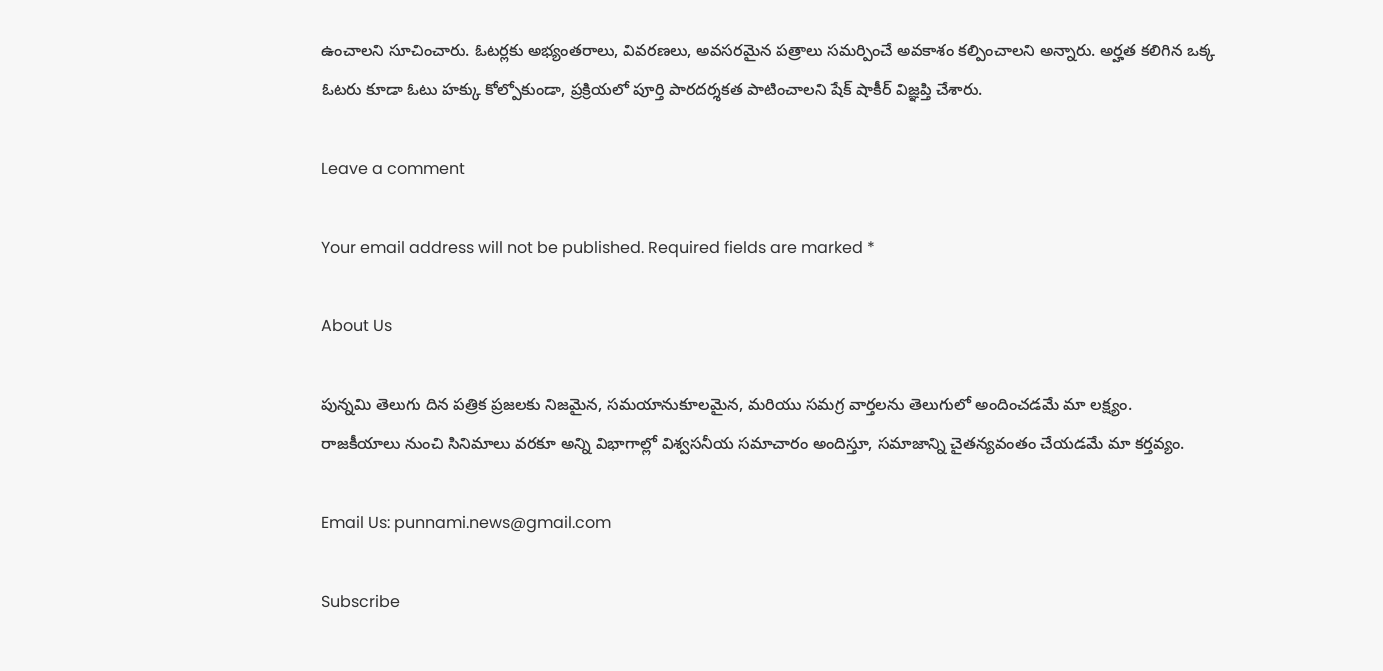ఉంచాలని సూచించారు. ఓటర్లకు అభ్యంతరాలు, వివరణలు, అవసరమైన పత్రాలు సమర్పించే అవకాశం కల్పించాలని అన్నారు. అర్హత కలిగిన ఒక్క ఓటరు కూడా ఓటు హక్కు కోల్పోకుండా, ప్రక్రియలో పూర్తి పారదర్శకత పాటించాలని షేక్ షాకీర్ విజ్ఞప్తి చేశారు.

Leave a comment

Your email address will not be published. Required fields are marked *

About Us

పున్నమి తెలుగు దిన పత్రిక ప్రజలకు నిజమైన, సమయానుకూలమైన, మరియు సమగ్ర వార్తలను తెలుగులో అందించడమే మా లక్ష్యం.
రాజకీయాలు నుంచి సినిమాలు వరకూ అన్ని విభాగాల్లో విశ్వసనీయ సమాచారం అందిస్తూ, సమాజాన్ని చైతన్యవంతం చేయడమే మా కర్తవ్యం.

Email Us: punnami.news@gmail.com

Subscribe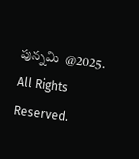పున్నమి  @2025. All Rights Reserved.